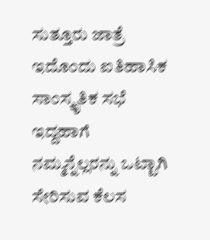ಸುತ್ತೂರು ಜಾತ್ರೆ ಇದೊಂದು ಐತಿಹಾಸಿಕ ಸಾಂಸ್ಕೃತಿಕ ಸಭೆ ಇದ್ದಹಾಗೆ ನಮ್ಮನ್ನೆಲ್ಲರನ್ನು ಒಟ್ಟಾಗಿ ಸೇರಿಸುವ ಕೆಲಸ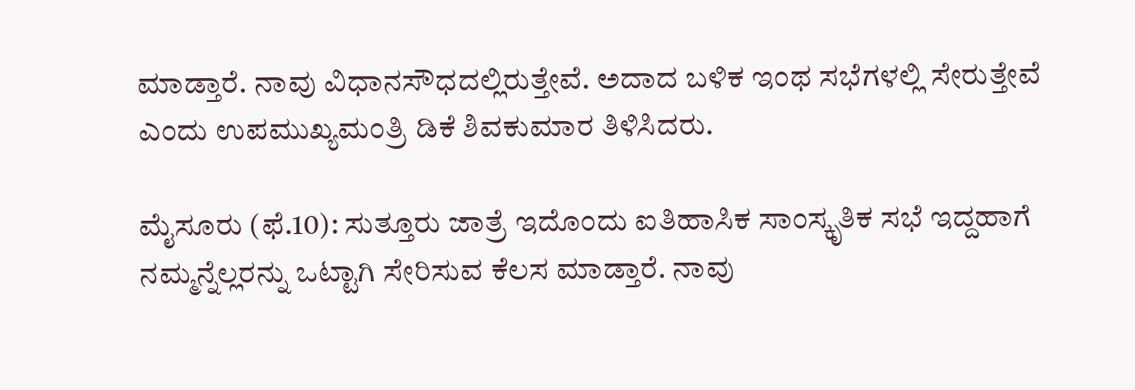ಮಾಡ್ತಾರೆ. ನಾವು ವಿಧಾನಸೌಧದಲ್ಲಿರುತ್ತೇವೆ. ಅದಾದ ಬಳಿಕ ಇಂಥ ಸಭೆಗಳಲ್ಲಿ ಸೇರುತ್ತೇವೆ ಎಂದು ಉಪಮುಖ್ಯಮಂತ್ರಿ ಡಿಕೆ ಶಿವಕುಮಾರ ತಿಳಿಸಿದರು.

ಮೈಸೂರು (ಫೆ.10): ಸುತ್ತೂರು ಜಾತ್ರೆ ಇದೊಂದು ಐತಿಹಾಸಿಕ ಸಾಂಸ್ಕೃತಿಕ ಸಭೆ ಇದ್ದಹಾಗೆ ನಮ್ಮನ್ನೆಲ್ಲರನ್ನು ಒಟ್ಟಾಗಿ ಸೇರಿಸುವ ಕೆಲಸ ಮಾಡ್ತಾರೆ. ನಾವು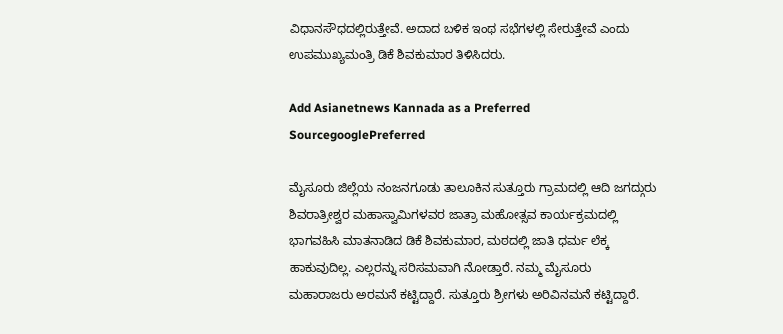ವಿಧಾನಸೌಧದಲ್ಲಿರುತ್ತೇವೆ. ಅದಾದ ಬಳಿಕ ಇಂಥ ಸಭೆಗಳಲ್ಲಿ ಸೇರುತ್ತೇವೆ ಎಂದು ಉಪಮುಖ್ಯಮಂತ್ರಿ ಡಿಕೆ ಶಿವಕುಮಾರ ತಿಳಿಸಿದರು.

Add Asianetnews Kannada as a Preferred SourcegooglePreferred

ಮೈಸೂರು ಜಿಲ್ಲೆಯ ನಂಜನಗೂಡು ತಾಲೂಕಿನ ಸುತ್ತೂರು ಗ್ರಾಮದಲ್ಲಿ ಆದಿ ಜಗದ್ಗುರು ಶಿವರಾತ್ರೀಶ್ವರ ಮಹಾಸ್ವಾಮಿಗಳವರ ಜಾತ್ರಾ ಮಹೋತ್ಸವ ಕಾರ್ಯಕ್ರಮದಲ್ಲಿ ಭಾಗವಹಿಸಿ ಮಾತನಾಡಿದ ಡಿಕೆ ಶಿವಕುಮಾರ, ಮಠದಲ್ಲಿ ಜಾತಿ ಧರ್ಮ ಲೆಕ್ಕ ಹಾಕುವುದಿಲ್ಲ. ಎಲ್ಲರನ್ನು ಸರಿಸಮವಾಗಿ ನೋಡ್ತಾರೆ. ನಮ್ಮ ಮೈಸೂರು ಮಹಾರಾಜರು ಅರಮನೆ ಕಟ್ಟಿದ್ದಾರೆ. ಸುತ್ತೂರು ಶ್ರೀಗಳು ಅರಿವಿನಮನೆ ಕಟ್ಟಿದ್ದಾರೆ.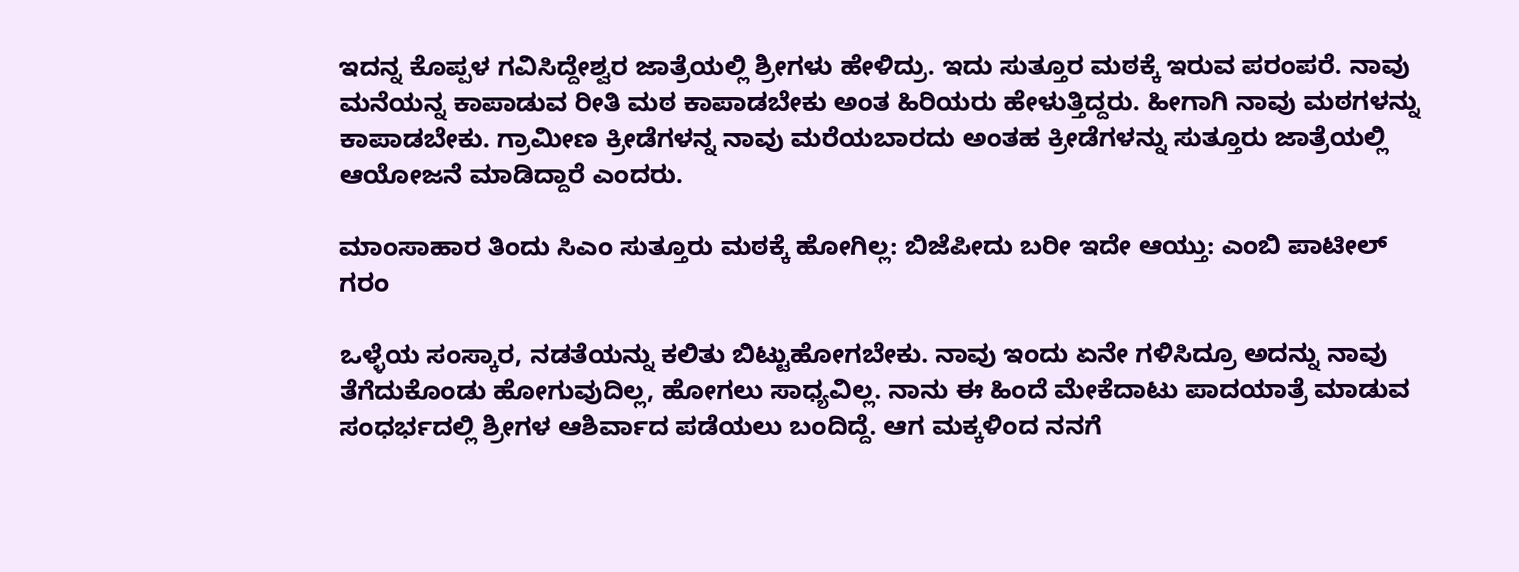ಇದನ್ನ ಕೊಪ್ಪಳ ಗವಿಸಿದ್ದೇಶ್ವರ ಜಾತ್ರೆಯಲ್ಲಿ ಶ್ರೀಗಳು ಹೇಳಿದ್ರು. ಇದು ಸುತ್ತೂರ ಮಠಕ್ಕೆ ಇರುವ ಪರಂಪರೆ. ನಾವು ಮನೆಯನ್ನ ಕಾಪಾಡುವ ರೀತಿ ಮಠ ಕಾಪಾಡಬೇಕು ಅಂತ ಹಿರಿಯರು ಹೇಳುತ್ತಿದ್ದರು. ಹೀಗಾಗಿ ನಾವು ಮಠಗಳನ್ನು ಕಾಪಾಡಬೇಕು. ಗ್ರಾಮೀಣ ಕ್ರೀಡೆಗಳನ್ನ ನಾವು ಮರೆಯಬಾರದು ಅಂತಹ ಕ್ರೀಡೆಗಳನ್ನು ಸುತ್ತೂರು ಜಾತ್ರೆಯಲ್ಲಿ ಆಯೋಜನೆ ಮಾಡಿದ್ದಾರೆ ಎಂದರು.

ಮಾಂಸಾಹಾರ ತಿಂದು ಸಿಎಂ ಸುತ್ತೂರು ಮಠಕ್ಕೆ ಹೋಗಿಲ್ಲ: ಬಿಜೆಪೀದು ಬರೀ ಇದೇ ಆಯ್ತು: ಎಂಬಿ ಪಾಟೀಲ್ ಗರಂ

ಒಳ್ಳೆಯ ಸಂಸ್ಕಾರ, ನಡತೆಯನ್ನು ಕಲಿತು ಬಿಟ್ಟುಹೋಗಬೇಕು. ನಾವು ಇಂದು ಏನೇ ಗಳಿಸಿದ್ರೂ ಅದನ್ನು ನಾವು ತೆಗೆದುಕೊಂಡು ಹೋಗುವುದಿಲ್ಲ, ಹೋಗಲು ಸಾಧ್ಯವಿಲ್ಲ. ನಾನು ಈ ಹಿಂದೆ ಮೇಕೆದಾಟು ಪಾದಯಾತ್ರೆ ಮಾಡುವ ಸಂಧರ್ಭದಲ್ಲಿ ಶ್ರೀಗಳ ಆಶಿರ್ವಾದ ಪಡೆಯಲು ಬಂದಿದ್ದೆ. ಆಗ ಮಕ್ಕಳಿಂದ ನನಗೆ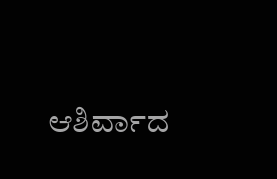ಆಶಿರ್ವಾದ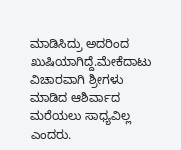ಮಾಡಿಸಿದ್ರು ಅದರಿಂದ ಖುಷಿಯಾಗಿದ್ದೆ.ಮೇಕೆದಾಟು ವಿಚಾರವಾಗಿ ಶ್ರೀಗಳು ಮಾಡಿದ ಆಶಿರ್ವಾದ ಮರೆಯಲು ಸಾಧ್ಯವಿಲ್ಲ ಎಂದರು.